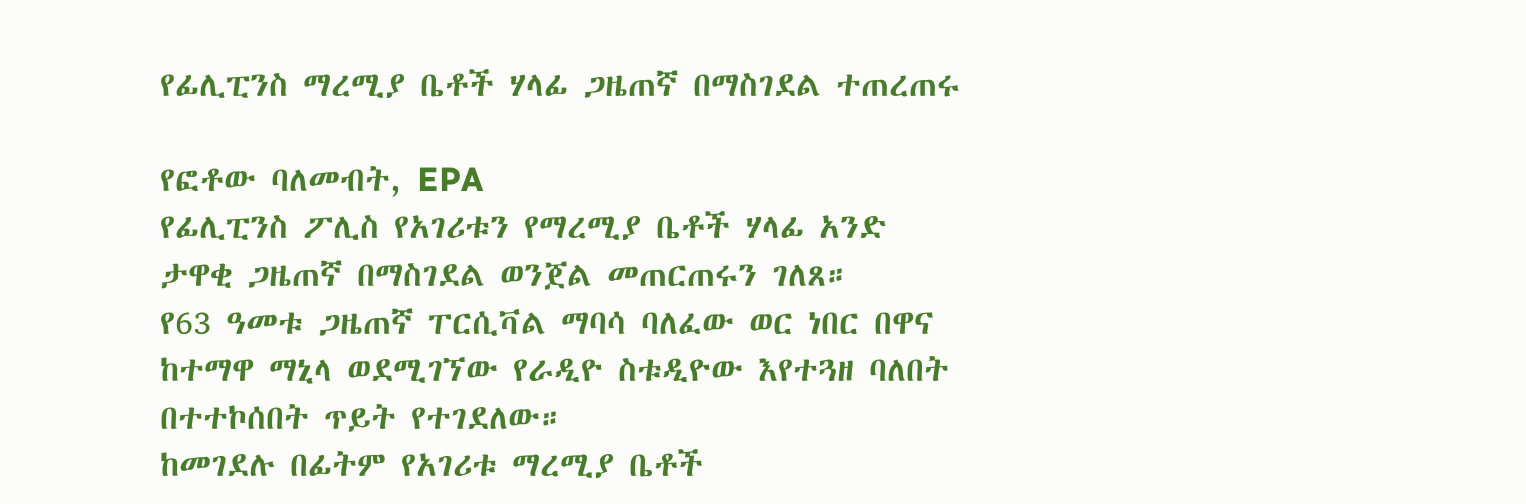የፊሊፒንስ ማረሚያ ቤቶች ሃላፊ ጋዜጠኛ በማስገደል ተጠረጠሩ

የፎቶው ባለመብት, EPA
የፊሊፒንስ ፖሊስ የአገሪቱን የማረሚያ ቤቶች ሃላፊ አንድ ታዋቂ ጋዜጠኛ በማስገደል ወንጀል መጠርጠሩን ገለጸ።
የ63 ዓመቱ ጋዜጠኛ ፐርሲቫል ማባሳ ባለፈው ወር ነበር በዋና ከተማዋ ማኒላ ወደሚገኘው የራዲዮ ስቱዲዮው እየተጓዘ ባለበት በተተኮሰበት ጥይት የተገደለው።
ከመገደሉ በፊትም የአገሪቱ ማረሚያ ቤቶች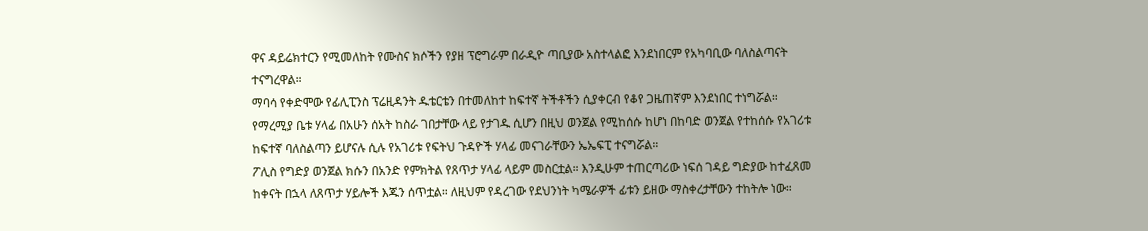ዋና ዳይሬክተርን የሚመለከት የሙስና ክሶችን የያዘ ፕሮግራም በራዲዮ ጣቢያው አስተላልፎ እንደነበርም የአካባቢው ባለስልጣናት ተናግረዋል።
ማባሳ የቀድሞው የፊሊፒንስ ፕሬዚዳንት ዱቴርቴን በተመለከተ ከፍተኛ ትችቶችን ሲያቀርብ የቆየ ጋዜጠኛም እንደነበር ተነግሯል።
የማረሚያ ቤቱ ሃላፊ በአሁን ሰአት ከስራ ገበታቸው ላይ የታገዱ ሲሆን በዚህ ወንጀል የሚከሰሱ ከሆነ በከባድ ወንጀል የተከሰሱ የአገሪቱ ከፍተኛ ባለስልጣን ይሆናሉ ሲሉ የአገሪቱ የፍትህ ጉዳዮች ሃላፊ መናገራቸውን ኤኤፍፒ ተናግሯል።
ፖሊስ የግድያ ወንጀል ክሱን በአንድ የምክትል የጸጥታ ሃላፊ ላይም መስርቷል። እንዲሁም ተጠርጣሪው ነፍሰ ገዳይ ግድያው ከተፈጸመ ከቀናት በኋላ ለጸጥታ ሃይሎች እጁን ሰጥቷል። ለዚህም የዳረገው የደህንነት ካሜራዎች ፊቱን ይዘው ማስቀረታቸውን ተከትሎ ነው።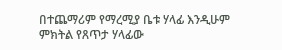በተጨማሪም የማረሚያ ቤቱ ሃላፊ እንዲሁም ምክትል የጸጥታ ሃላፊው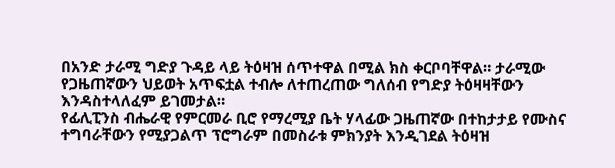በአንድ ታራሚ ግድያ ጉዳይ ላይ ትዕዛዝ ሰጥተዋል በሚል ክስ ቀርቦባቸዋል። ታራሚው የጋዜጠኛውን ህይወት አጥፍቷል ተብሎ ለተጠረጠው ግለሰብ የግድያ ትዕዛዛቸውን እንዳስተላለፈም ይገመታል።
የፊሊፒንስ ብሔራዊ የምርመራ ቢሮ የማረሚያ ቤት ሃላፊው ጋዜጠኛው በተከታታይ የሙስና ተግባራቸውን የሚያጋልጥ ፕሮግራም በመስራቱ ምክንያት እንዲገደል ትዕዛዝ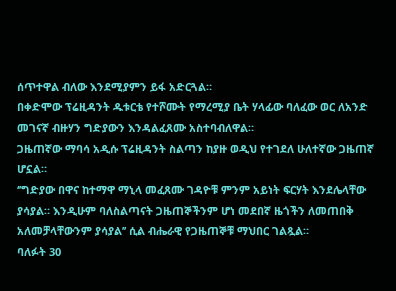ሰጥተዋል ብለው እንደሚያምን ይፋ አድርጓል።
በቀድሞው ፕሬዚዳንት ዱቱርቴ የተሾሙት የማረሚያ ቤት ሃላፊው ባለፈው ወር ለአንድ መገናኛ ብዙሃን ግድያውን እንዳልፈጸሙ አስተባብለዋል።
ጋዜጠኛው ማባሳ አዲሱ ፕሬዚዳንት ስልጣን ከያዙ ወዲህ የተገደለ ሁለተኛው ጋዜጠኛ ሆኗል።
‘’ግድያው በዋና ከተማዋ ማኒላ መፈጸሙ ገዳዮቹ ምንም አይነት ፍርሃት እንደሌላቸው ያሳያል። እንዲሁም ባለስልጣናት ጋዜጠኞችንም ሆነ መደበኛ ዜጎችን ለመጠበቅ አለመቻላቸውንም ያሳያል’’ ሲል ብሔራዊ የጋዜጠኞቹ ማህበር ገልጿል።
ባለፉት 30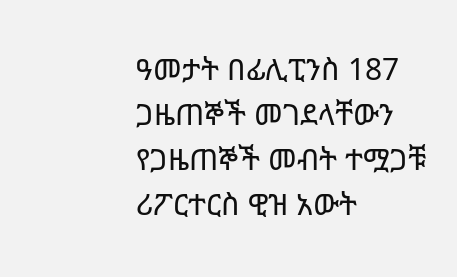ዓመታት በፊሊፒንስ 187 ጋዜጠኞች መገደላቸውን የጋዜጠኞች መብት ተሟጋቹ ሪፖርተርስ ዊዝ አውት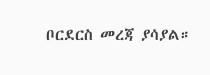ቦርደርስ መረጃ ያሳያል።